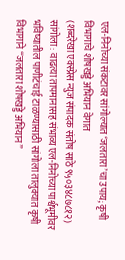एल-निनोच्या संकटावर सांगोल्यात ‘जलतारा’चा उपाय; कृषी विभागाचे शोषखड्डे अभियान वेगात
(शब्दरेखा एक्स्प्रेस न्युज संपादक संतोष साठे ९५०३४८७८१२)
सांगोला : वाढत्या तापमानासह संभाव्य एल-निनोच्या पार्श्वभूमीवर भविष्यातील पाणीटंचाई टाळण्यासाठी सांगोला तालुक्यात कृषी विभागाने “जलतारा शोषखड्डे अभियान”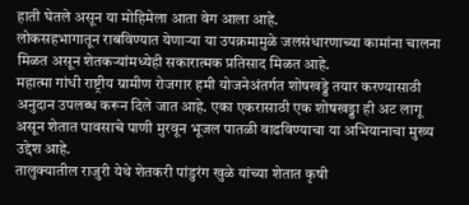हाती घेतले असून या मोहिमेला आता वेग आला आहे.
लोकसहभागातून राबविण्यात येणाऱ्या या उपक्रमामुळे जलसंधारणाच्या कामांना चालना मिळत असून शेतकऱ्यांमध्येही सकारात्मक प्रतिसाद मिळत आहे.
महात्मा गांधी राष्ट्रीय ग्रामीण रोजगार हमी योजनेअंतर्गत शोषखड्डे तयार करण्यासाठी अनुदान उपलब्ध करून दिले जात आहे. एका एकरासाठी एक शोषखड्डा ही अट लागू असून शेतात पावसाचे पाणी मुरवून भूजल पातळी वाढविण्याचा या अभियानाचा मुख्य उद्देश आहे.
तालुक्यातील राजुरी येथे शेतकरी पांडुरंग खुळे यांच्या शेतात कृषी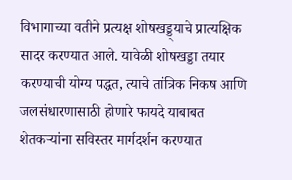विभागाच्या वतीने प्रत्यक्ष शोषखड्ड्याचे प्रात्यक्षिक सादर करण्यात आले. यावेळी शोषखड्डा तयार करण्याची योग्य पद्धत, त्याचे तांत्रिक निकष आणि जलसंधारणासाठी होणारे फायदे याबाबत शेतकऱ्यांना सविस्तर मार्गदर्शन करण्यात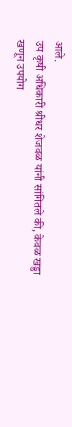आले.
उप कृषी अधिकारी श्रीधर शेजवळ यांनी सांगितले की, केवळ खड्डा खणून उपयोग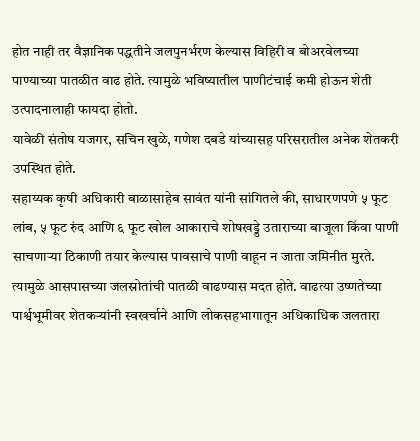होत नाही तर वैज्ञानिक पद्धतीने जलपुनर्भरण केल्यास विहिरी व बोअरवेलच्या पाण्याच्या पातळीत वाढ होते. त्यामुळे भविष्यातील पाणीटंचाई कमी होऊन शेती उत्पादनालाही फायदा होतो.
यावेळी संतोष यजगर, सचिन खुळे, गणेश दबडे यांच्यासह परिसरातील अनेक शेतकरी उपस्थित होते.
सहाय्यक कृषी अधिकारी बाळासाहेब सावंत यांनी सांगितले की, साधारणपणे ५ फूट लांब, ५ फूट रुंद आणि ६ फूट खोल आकाराचे शोषखड्डे उताराच्या बाजूला किंवा पाणी साचणाऱ्या ठिकाणी तयार केल्यास पावसाचे पाणी वाहून न जाता जमिनीत मुरते.
त्यामुळे आसपासच्या जलस्रोतांची पातळी वाढण्यास मदत होते. वाढत्या उष्णतेच्या पार्श्वभूमीवर शेतकऱ्यांनी स्वखर्चाने आणि लोकसहभागातून अधिकाधिक जलतारा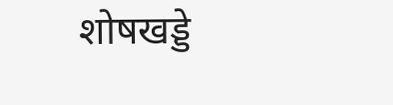शोषखड्डे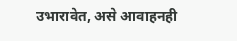उभारावेत, असे आवाहनही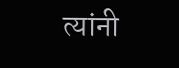त्यांनी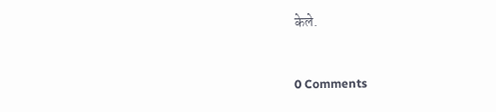केले.


0 Comments